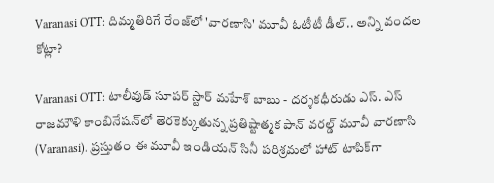Varanasi OTT: దిమ్మతిరిగే రేంజ్‌లో 'వారణాసి' మూవీ ఓటీటీ డీల్.. అన్ని వందల కోట్లా?

Varanasi OTT: టాలీవుడ్ సూపర్ స్టార్ మహేశ్ బాబు - దర్శకధీరుడు ఎస్. ఎస్ రాజమౌళి కాంబినేషన్‌లో తెరకెక్కుతున్న ప్రతిష్టాత్మక పాన్ వరల్డ్ మూవీ వారణాసి (Varanasi). ప్రస్తుతం ఈ మూవీ ఇండియన్ సినీ పరిశ్రమలో హాట్ టాపిక్‌గా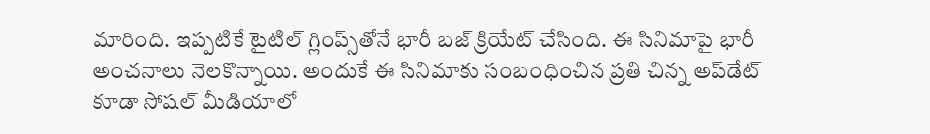మారింది. ఇప్పటికే టైటిల్ గ్లింప్స్‌తోనే భారీ బజ్ క్రియేట్ చేసింది. ఈ సినిమాపై భారీ అంచనాలు నెలకొన్నాయి. అందుకే ఈ సినిమాకు సంబంధించిన ప్రతి చిన్న అప్‌డేట్ కూడా సోషల్ మీడియాలో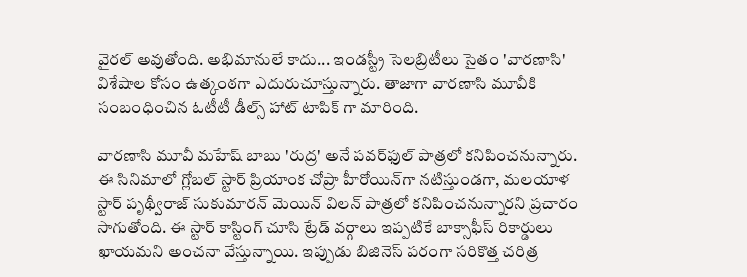వైరల్ అవుతోంది. అభిమానులే కాదు... ఇండస్ట్రీ సెలబ్రిటీలు సైతం 'వారణాసి' విశేషాల కోసం ఉత్కంఠగా ఎదురుచూస్తున్నారు. తాజాగా వారణాసి మూవీకి సంబంధించిన ఓటీటీ డీల్స్ హాట్ టాపిక్ గా మారింది.

వారణాసి మూవీ మహేష్ బాబు 'రుద్ర' అనే పవర్‌ఫుల్ పాత్రలో కనిపించనున్నారు. ఈ సినిమాలో గ్లోబల్ స్టార్ ప్రియాంక చోప్రా హీరోయిన్‌గా నటిస్తుండగా, మలయాళ స్టార్ పృథ్వీరాజ్ సుకుమారన్ మెయిన్ విలన్ పాత్రలో కనిపించనున్నారని ప్రచారం సాగుతోంది. ఈ స్టార్ కాస్టింగ్ చూసి ట్రేడ్ వర్గాలు ఇప్పటికే బాక్సాఫీస్ రికార్డులు ఖాయమని అంచనా వేస్తున్నాయి. ఇప్పుడు బిజినెస్ పరంగా సరికొత్త చరిత్ర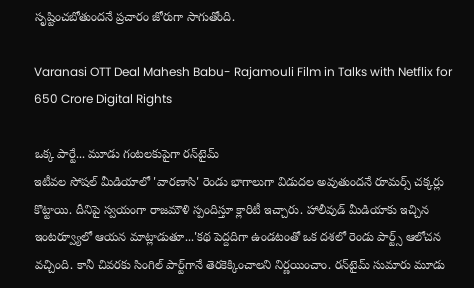సృష్టించబోతుందనే ప్రచారం జోరుగా సాగుతోంది.

Varanasi OTT Deal Mahesh Babu- Rajamouli Film in Talks with Netflix for 650 Crore Digital Rights

ఒక్క పార్టే... మూడు గంటలకుపైగా రన్‌టైమ్
ఇటీవల సోషల్ మీడియాలో 'వారణాసి' రెండు భాగాలుగా విడుదల అవుతుందనే రూమర్స్ చక్కర్లు కొట్టాయి. దీనిపై స్వయంగా రాజమౌళి స్పందిస్తూ క్లారిటీ ఇచ్చారు. హాలీవుడ్ మీడియాకు ఇచ్చిన ఇంటర్వ్యూలో ఆయన మాట్లాడుతూ...'కథ పెద్దదిగా ఉండటంతో ఒక దశలో రెండు పార్ట్స్ ఆలోచన వచ్చింది. కానీ చివరకు సింగిల్ పార్ట్‌గానే తెరకెక్కించాలని నిర్ణయించాం. రన్‌టైమ్ సుమారు మూడు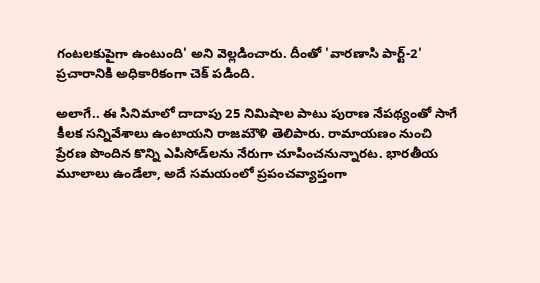గంటలకుపైగా ఉంటుంది' అని వెల్లడించారు. దీంతో 'వారణాసి పార్ట్-2' ప్రచారానికి అధికారికంగా చెక్ పడింది.

అలాగే.. ఈ సినిమాలో దాదాపు 25 నిమిషాల పాటు పురాణ నేపథ్యంతో సాగే కీలక సన్నివేశాలు ఉంటాయని రాజమౌళి తెలిపారు. రామాయణం నుంచి ప్రేరణ పొందిన కొన్ని ఎపిసోడ్‌లను నేరుగా చూపించనున్నారట. భారతీయ మూలాలు ఉండేలా, అదే సమయంలో ప్రపంచవ్యాప్తంగా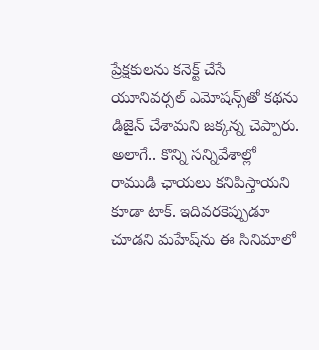ప్రేక్షకులను కనెక్ట్ చేసే యూనివర్సల్ ఎమోషన్స్‌తో కథను డిజైన్ చేశామని జక్కన్న చెప్పారు. అలాగే.. కొన్ని సన్నివేశాల్లో రాముడి ఛాయలు కనిపిస్తాయని కూడా టాక్. ఇదివరకెప్పుడూ చూడని మహేష్‌ను ఈ సినిమాలో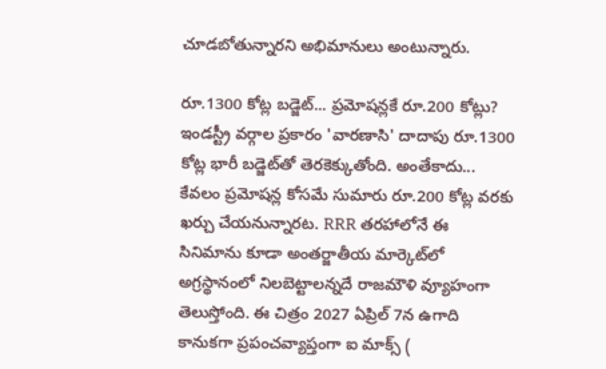చూడబోతున్నారని అభిమానులు అంటున్నారు.

రూ.1300 కోట్ల బడ్జెట్... ప్రమోషన్లకే రూ.200 కోట్లు?
ఇండస్ట్రీ వర్గాల ప్రకారం 'వారణాసి' దాదాపు రూ.1300 కోట్ల భారీ బడ్జెట్‌తో తెరకెక్కుతోంది. అంతేకాదు... కేవలం ప్రమోషన్ల కోసమే సుమారు రూ.200 కోట్ల వరకు ఖర్చు చేయనున్నారట. RRR తరహాలోనే ఈ సినిమాను కూడా అంతర్జాతీయ మార్కెట్‌లో అగ్రస్థానంలో నిలబెట్టాలన్నదే రాజమౌళి వ్యూహంగా తెలుస్తోంది. ఈ చిత్రం 2027 ఏప్రిల్ 7న ఉగాది కానుకగా ప్రపంచవ్యాప్తంగా ఐ మాక్స్ (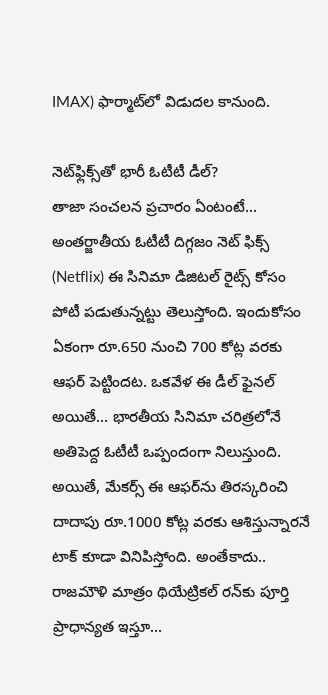IMAX) ఫార్మాట్‌లో విడుదల కానుంది.

నెట్‌ఫ్లిక్స్‌తో భారీ ఓటీటీ డీల్?
తాజా సంచలన ప్రచారం ఏంటంటే... అంతర్జాతీయ ఓటీటీ దిగ్గజం నెట్ ఫిక్స్ (Netflix) ఈ సినిమా డిజిటల్ రైట్స్ కోసం పోటీ పడుతున్నట్టు తెలుస్తోంది. ఇందుకోసం ఏకంగా రూ.650 నుంచి 700 కోట్ల వరకు ఆఫర్ పెట్టిందట. ఒకవేళ ఈ డీల్ ఫైనల్ అయితే... భారతీయ సినిమా చరిత్రలోనే అతిపెద్ద ఓటీటీ ఒప్పందంగా నిలుస్తుంది. అయితే, మేకర్స్ ఈ ఆఫర్‌ను తిరస్కరించి దాదాపు రూ.1000 కోట్ల వరకు ఆశిస్తున్నారనే టాక్ కూడా వినిపిస్తోంది. అంతేకాదు.. రాజమౌళి మాత్రం థియేట్రికల్ రన్‌కు పూర్తి ప్రాధాన్యత ఇస్తూ...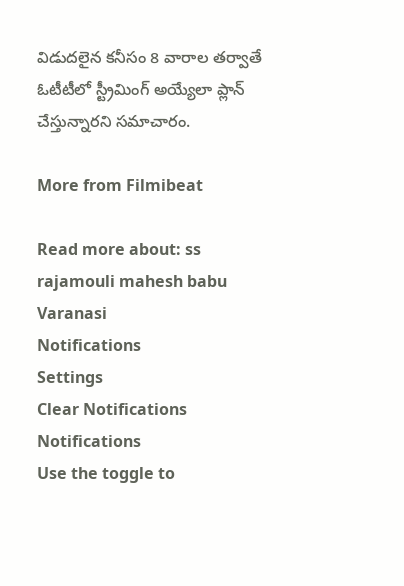విడుదలైన కనీసం 8 వారాల తర్వాతే ఓటీటీలో స్ట్రీమింగ్ అయ్యేలా ప్లాన్ చేస్తున్నారని సమాచారం.

More from Filmibeat

Read more about: ss rajamouli mahesh babu Varanasi
Notifications
Settings
Clear Notifications
Notifications
Use the toggle to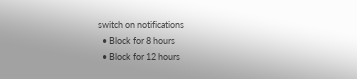switch on notifications
  • Block for 8 hours
  • Block for 12 hours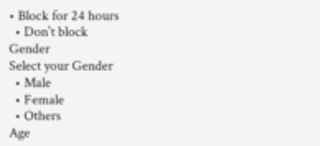• Block for 24 hours
  • Don't block
Gender
Select your Gender
  • Male
  • Female
  • Others
Age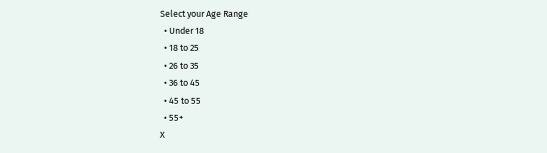Select your Age Range
  • Under 18
  • 18 to 25
  • 26 to 35
  • 36 to 45
  • 45 to 55
  • 55+
X